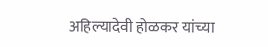अहिल्यादेवी होळकर यांच्या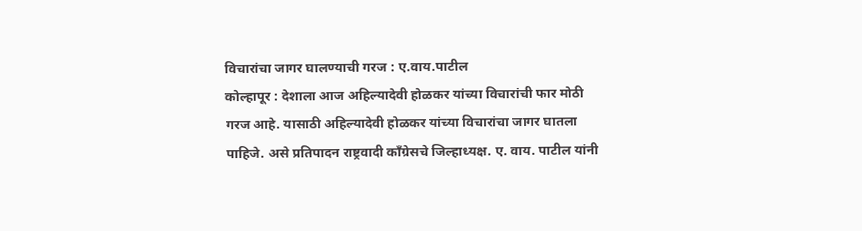विचारांचा जागर घालण्याची गरज : ए.वाय.पाटील
कोल्हापूर : देशाला आज अहिल्यादेवी होळकर यांच्या विचारांची फार मोठी गरज आहे. यासाठी अहिल्यादेवी होळकर यांच्या विचारांचा जागर घातला पाहिजे. असे प्रतिपादन राष्ट्रवादी काँग्रेसचे जिल्हाध्यक्ष. ए. वाय. पाटील यांनी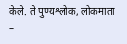केले. ते पुण्यश्लोक, लोकमाता –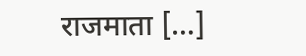राजमाता […]